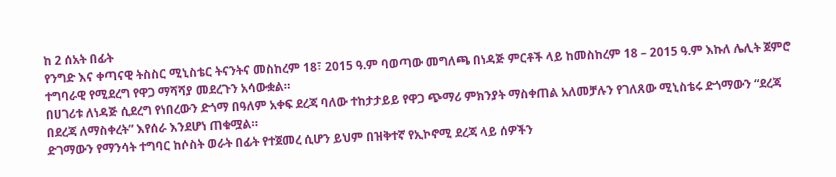ከ 2 ሰአት በፊት
የንግድ እና ቀጣናዊ ትስስር ሚኒስቴር ትናንትና መስከረም 18፣ 2015 ዓ.ም ባወጣው መግለጫ በነዳጅ ምርቶች ላይ ከመስከረም 18 – 2015 ዓ.ም እኩለ ሌሊት ጀምሮ ተግባራዊ የሚደረግ የዋጋ ማሻሻያ መደረጉን አሳውቋል።
በሀገሪቱ ለነዳጅ ሲደረግ የነበረውን ድጎማ በዓለም አቀፍ ደረጃ ባለው ተከታታይይ የዋጋ ጭማሪ ምክንያት ማስቀጠል አለመቻሉን የገለጸው ሚኒስቴሩ ድጎማውን “ደረጃ በደረጃ ለማስቀረት” እየሰራ እንደሆነ ጠቁሟል።
ድገማውን የማንሳት ተግባር ከሶስት ወራት በፊት የተጀመረ ሲሆን ይህም በዝቅተኛ የኢኮኖሚ ደረጃ ላይ ሰዎችን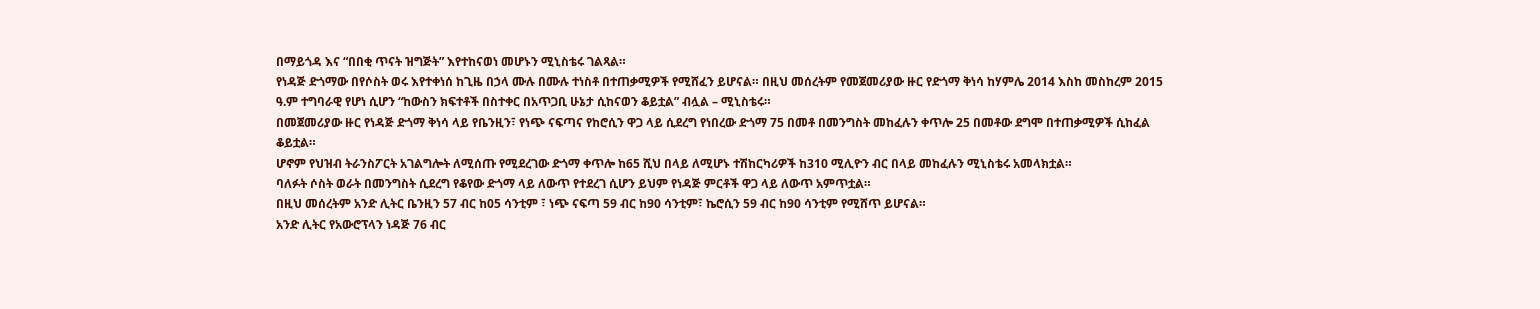በማይጎዳ እና “በበቂ ጥናት ዝግጅት” እየተከናወነ መሆኑን ሚኒስቴሩ ገልጻል።
የነዳጅ ድጎማው በየሶስት ወሩ እየተቀነሰ ከጊዜ በኃላ ሙሉ በሙሉ ተነስቶ በተጠቃሚዎች የሚሸፈን ይሆናል። በዚህ መሰረትም የመጀመሪያው ዙር የድጎማ ቅነሳ ከሃምሌ 2014 እስከ መስከረም 2015 ዓ.ም ተግባራዊ የሆነ ሲሆን “ከውስን ክፍተቶች በስተቀር በአጥጋቢ ሁኔታ ሲከናወን ቆይቷል” ብሏል – ሚኒስቴሩ።
በመጀመሪያው ዙር የነዳጅ ድጎማ ቅነሳ ላይ የቤንዚን፣ የነጭ ናፍጣና የከሮሲን ዋጋ ላይ ሲደረግ የነበረው ድጎማ 75 በመቶ በመንግስት መከፈሉን ቀጥሎ 25 በመቶው ደግሞ በተጠቃሚዎች ሲከፈል ቆይቷል።
ሆኖም የህዝብ ትራንስፖርት አገልግሎት ለሚሰጡ የሚደረገው ድጎማ ቀጥሎ ከ65 ሺህ በላይ ለሚሆኑ ተሽከርካሪዎች ከ310 ሚሊዮን ብር በላይ መከፈሉን ሚኒስቴሩ አመላክቷል።
ባለፉት ሶስት ወራት በመንግስት ሲደረግ የቆየው ድጎማ ላይ ለውጥ የተደረገ ሲሆን ይህም የነዳጅ ምርቶች ዋጋ ላይ ለውጥ አምጥቷል።
በዚህ መሰረትም አንድ ሊትር ቤንዚን 57 ብር ከ05 ሳንቲም ፣ ነጭ ናፍጣ 59 ብር ከ90 ሳንቲም፣ ኬሮሲን 59 ብር ከ90 ሳንቲም የሚሸጥ ይሆናል።
አንድ ሊትር የአውሮፕላን ነዳጅ 76 ብር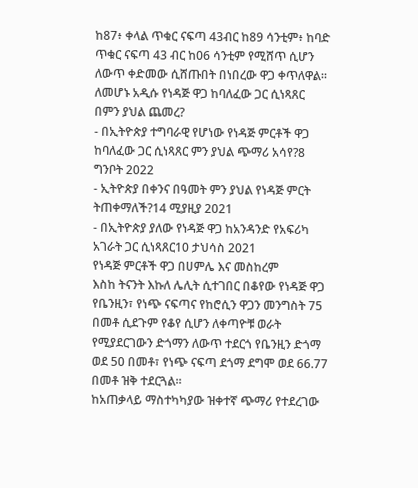ከ87፥ ቀላል ጥቁር ናፍጣ 43ብር ከ89 ሳንቲም፥ ከባድ ጥቁር ናፍጣ 43 ብር ከ06 ሳንቲም የሚሸጥ ሲሆን ለውጥ ቀድመው ሲሸጡበት በነበረው ዋጋ ቀጥለዋል።
ለመሆኑ አዲሱ የነዳጅ ዋጋ ከባለፈው ጋር ሲነጻጸር በምን ያህል ጨመረ?
- በኢትዮጵያ ተግባራዊ የሆነው የነዳጅ ምርቶች ዋጋ ከባለፈው ጋር ሲነጻጸር ምን ያህል ጭማሪ አሳየ?8 ግንቦት 2022
- ኢትዮጵያ በቀንና በዓመት ምን ያህል የነዳጅ ምርት ትጠቀማለች?14 ሚያዚያ 2021
- በኢትዮጵያ ያለው የነዳጅ ዋጋ ከአንዳንድ የአፍሪካ አገራት ጋር ሲነጻጸር10 ታህሳስ 2021
የነዳጅ ምርቶች ዋጋ በሀምሌ እና መስከረም
እስከ ትናንት እኩለ ሌሊት ሲተገበር በቆየው የነዳጅ ዋጋ የቤንዚን፣ የነጭ ናፍጣና የከሮሲን ዋጋን መንግስት 75 በመቶ ሲደጉም የቆየ ሲሆን ለቀጣዮቹ ወራት የሚያደርገውን ድጎማን ለውጥ ተደርጎ የቤንዚን ድጎማ ወደ 50 በመቶ፣ የነጭ ናፍጣ ደጎማ ደግሞ ወደ 66.77 በመቶ ዝቅ ተደርጓል።
ከአጠቃላይ ማስተካካያው ዝቀተኛ ጭማሪ የተደረገው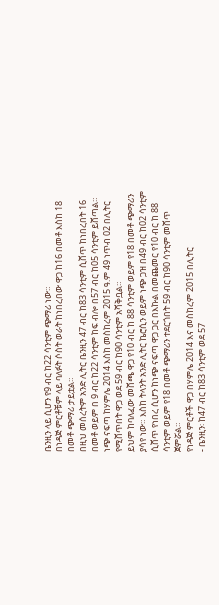ቤንዚን ላይ ሲሆን የ9 ብር ከ22 ሳንቲም ጭማሪ ነው።
በነዳጅ ምርቶቹም ላይ ባለፉት ሶስት ወራት ከነበረበው ዋጋ ከ16 በመቶ እስከ 18 በመቶ ጭማሪ ታይቷል።
በዚህ መሰረትም አንድ ሊትር ቤንዚን 47 ብር ከ83 ሳንቲም ሲሸጥ ከነበረበት 16 በመቶ ወይም በ 9 ብር ከ22 ሳንቲም ከፍ ብሎ በ57 ብር ከ05 ሳንቲም ይሸጣል።
ነጭ ናፍጣ ከሃምሌ 2014 እስከ መስከረም 2015 ዓ.ም 49 ነጥብ 02 በሊትር የሚሸጥበት ዋጋ ወደ 59 ብር ከ90 ሳንቲም አሻቅቧል።
ይህም ከባለፈው መሸጫ ዋጋ የ10 ብር ከ 88 ሳንቲም ወይም የ18 በመቶ ጭማሪን ያሳየ ነው። እስከ ትላንት አንድ ሊትር ኬሮሲን ወይም ነጭ ጋዝ በ49 ብር ከ02 ሳንቲም ሲሸጥ የነበረ ሲሆን ከነጭ ናፍጣ ዋጋ ጋር በእኩል በመጨመር የ10 ብር ከ 88 ሳንቲም ወይም የ18 በመቶ ጭማሪን ተደርጎበት 59 ብር ከ90 ሳንቲም መሸጥ ጀምሯል።
የነዳጅ ምርቶች ዋጋ በሃምሌ 2014 እና መስከረም 2015 በሊትር
- ቤንዚን፡ ከ47 ብር ከ83 ሳንቲም ወደ 57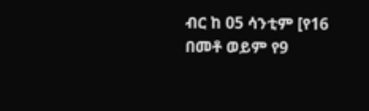ብር ከ 05 ሳንቲም [የ16 በመቶ ወይም የ9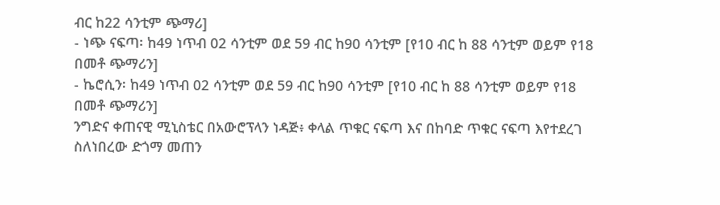ብር ከ22 ሳንቲም ጭማሪ]
- ነጭ ናፍጣ፡ ከ49 ነጥብ 02 ሳንቲም ወደ 59 ብር ከ90 ሳንቲም [የ10 ብር ከ 88 ሳንቲም ወይም የ18 በመቶ ጭማሪን]
- ኬሮሲን፡ ከ49 ነጥብ 02 ሳንቲም ወደ 59 ብር ከ90 ሳንቲም [የ10 ብር ከ 88 ሳንቲም ወይም የ18 በመቶ ጭማሪን]
ንግድና ቀጠናዊ ሚኒስቴር በአውሮፕላን ነዳጅ፥ ቀላል ጥቁር ናፍጣ እና በከባድ ጥቁር ናፍጣ እየተደረገ ስለነበረው ድጎማ መጠን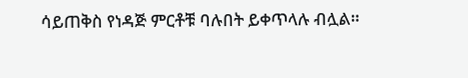ሳይጠቅስ የነዳጅ ምርቶቹ ባሉበት ይቀጥላሉ ብሏል።